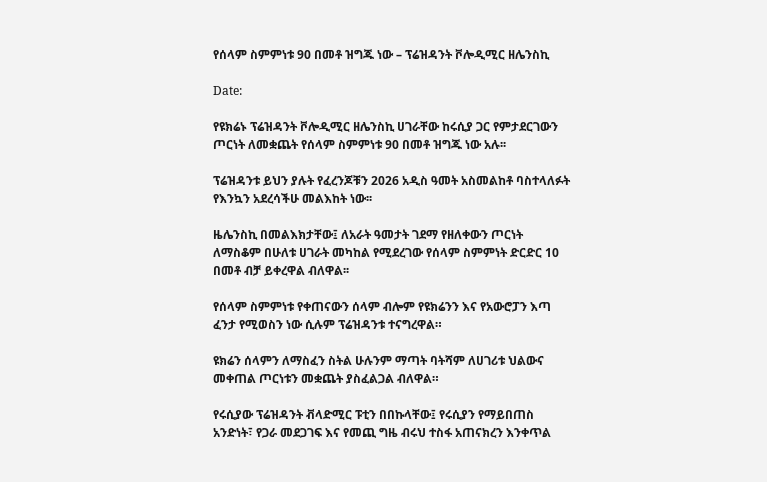የሰላም ስምምነቱ 90 በመቶ ዝግጁ ነው – ፕሬዝዳንት ቮሎዲሚር ዘሌንስኪ

Date:

የዩክሬኑ ፕሬዝዳንት ቮሎዲሚር ዘሌንስኪ ሀገራቸው ከሩሲያ ጋር የምታደርገውን ጦርነት ለመቋጨት የሰላም ስምምነቱ 90 በመቶ ዝግጁ ነው አሉ፡፡

ፕሬዝዳንቱ ይህን ያሉት የፈረንጆቹን 2026 አዲስ ዓመት አስመልከቶ ባስተላለፉት የእንኳን አደረሳችሁ መልእከት ነው፡፡

ዜሌንስኪ በመልእክታቸው፤ ለአራት ዓመታት ገደማ የዘለቀውን ጦርነት ለማስቆም በሁለቱ ሀገራት መካከል የሚደረገው የሰላም ስምምነት ድርድር 10 በመቶ ብቻ ይቀረዋል ብለዋል፡፡

የሰላም ስምምነቱ የቀጠናውን ሰላም ብሎም የዩክሬንን እና የአውሮፓን እጣ ፈንታ የሚወስን ነው ሲሉም ፕሬዝዳንቱ ተናግረዋል።

ዩክሬን ሰላምን ለማስፈን ስትል ሁሉንም ማጣት ባትሻም ለሀገሪቱ ህልውና መቀጠል ጦርነቱን መቋጨት ያስፈልጋል ብለዋል።

የሩሲያው ፕሬዝዳንት ቭላድሚር ፑቲን በበኩላቸው፤ የሩሲያን የማይበጠስ አንድነት፣ የጋራ መደጋገፍ እና የመጪ ግዜ ብሩህ ተስፋ አጠናክረን እንቀጥል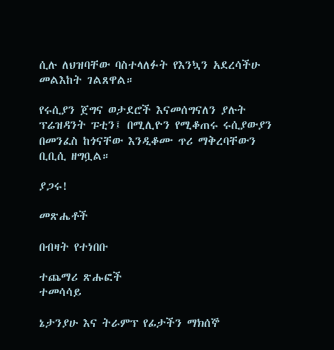ሲሉ ለህዝባቸው ባስተላለፉት የእንኳን አደረሳችሁ መልእከት ገልጸዋል።

የሩሲያን ጀግና ወታደሮች እናመሰግናለን ያሉት ፕሬዝዳንት ፑቲን፤ በሚሊዮን የሚቆጠሩ ሩሲያውያን በመንፈስ ከጎናቸው እንዲቆሙ ጥሪ ማቅረባቸውን ቢቢሲ ዘግቧል።

ያጋሩ!

መጽሔቶች

በብዛት የተነበቡ

ተጨማሪ ጽሑፎች
ተመሳሳይ

ኔታንያሁ እና ትራምፕ የፊታችን ማክሰኞ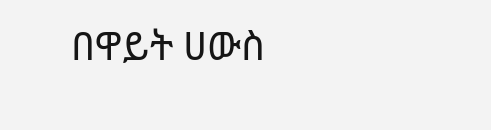በዋይት ሀውስ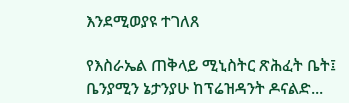እንደሚወያዩ ተገለጸ

የእስራኤል ጠቅላይ ሚኒስትር ጽሕፈት ቤት፤ ቤንያሚን ኔታንያሁ ከፕሬዝዳንት ዶናልድ...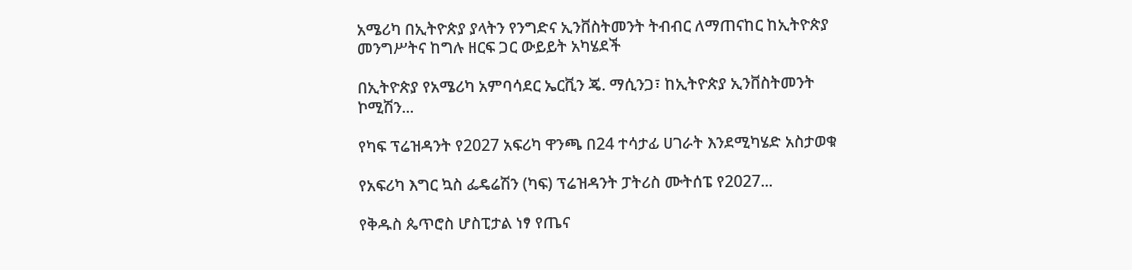አሜሪካ በኢትዮጵያ ያላትን የንግድና ኢንቨስትመንት ትብብር ለማጠናከር ከኢትዮጵያ መንግሥትና ከግሉ ዘርፍ ጋር ውይይት አካሄደች

በኢትዮጵያ የአሜሪካ አምባሳደር ኤርቪን ጄ. ማሲንጋ፣ ከኢትዮጵያ ኢንቨስትመንት ኮሚሽን...

የካፍ ፕሬዝዳንት የ2027 አፍሪካ ዋንጫ በ24 ተሳታፊ ሀገራት እንደሚካሄድ አስታወቁ

የአፍሪካ እግር ኳስ ፌዴሬሽን (ካፍ) ፕሬዝዳንት ፓትሪስ ሙትሰፔ የ2027...

የቅዱስ ጴጥሮስ ሆስፒታል ነፃ የጤና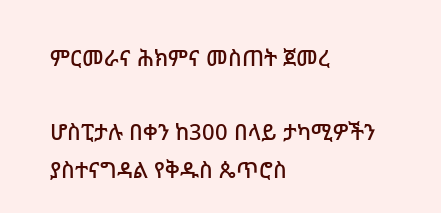ምርመራና ሕክምና መስጠት ጀመረ

ሆስፒታሉ በቀን ከ300 በላይ ታካሚዎችን ያስተናግዳል የቅዱስ ጴጥሮስ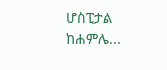ሆስፒታል ከሐምሌ...